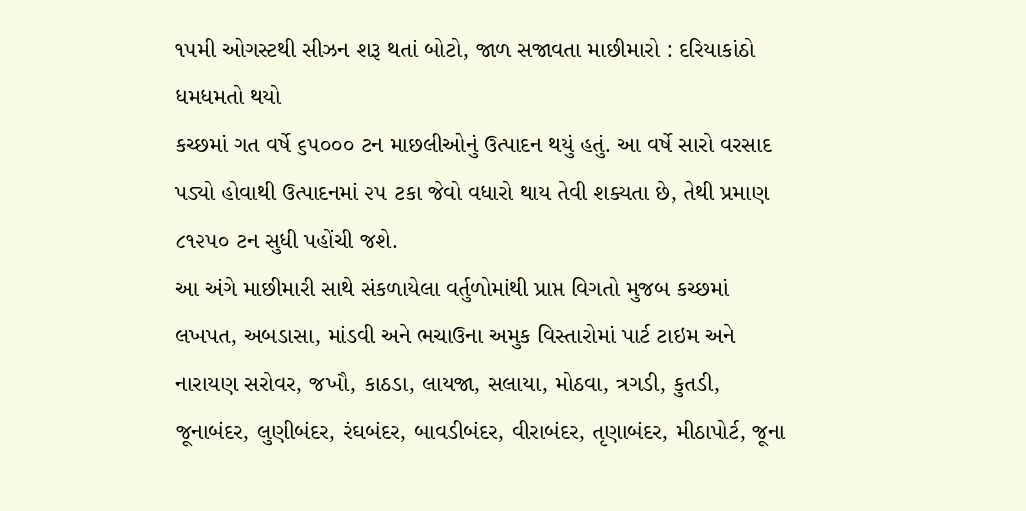૧૫મી ઓગસ્ટથી સીઝન શરૂ થતાં બોટો, જાળ સજાવતા માછીમારો : દરિયાકાંઠો ધમધમતો થયો
કચ્છમાં ગત વર્ષે ૬૫૦૦૦ ટન માછલીઓનું ઉત્પાદન થયું હતું. આ વર્ષે સારો વરસાદ પડ્યો હોવાથી ઉત્પાદનમાં ૨૫ ટકા જેવો વધારો થાય તેવી શક્યતા છે, તેથી પ્રમાણ ૮૧૨૫૦ ટન સુધી પહોંચી જશે.
આ અંગે માછીમારી સાથે સંકળાયેલા વર્તુળોમાંથી પ્રાપ્ત વિગતો મુજબ કચ્છમાં લખપત, અબડાસા, માંડવી અને ભચાઉના અમુક વિસ્તારોમાં પાર્ટ ટાઇમ અને નારાયણ સરોવર, જખૌ, કાઠડા, લાયજા, સલાયા, મોઠવા, ત્રગડી, કુતડી, જૂનાબંદર, લુણીબંદર, રંઘબંદર, બાવડીબંદર, વીરાબંદર, તૃણાબંદર, મીઠાપોર્ટ, જૂના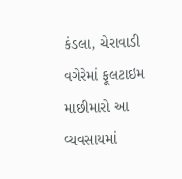કંડલા, ચેરાવાડી વગેરેમાં ફૂલટાઇમ માછીમારો આ વ્યવસાયમાં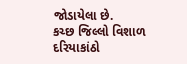જોડાયેલા છે.
કચ્છ જિલ્લો વિશાળ દરિયાકાંઠો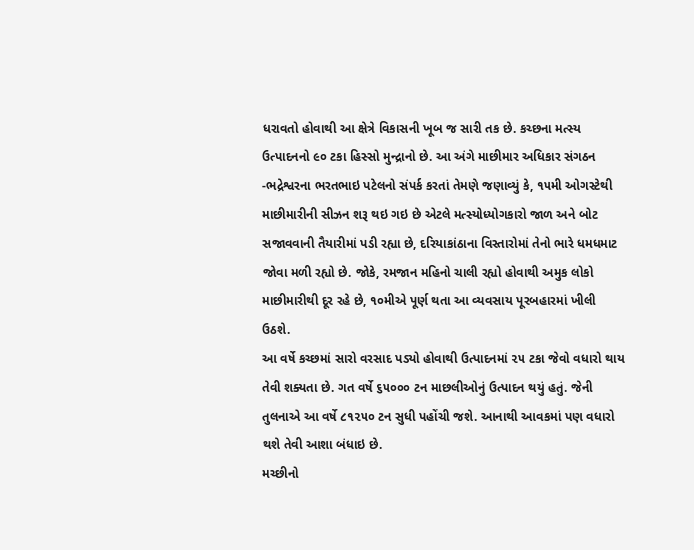ધરાવતો હોવાથી આ ક્ષેત્રે વિકાસની ખૂબ જ સારી તક છે. કચ્છના મત્સ્ય ઉત્પાદનનો ૯૦ ટકા હિસ્સો મુન્દ્રાનો છે. આ અંગે માછીમાર અધિકાર સંગઠન -ભદ્રેશ્વરના ભરતભાઇ પટેલનો સંપર્ક કરતાં તેમણે જણાવ્યું કે, ૧૫મી ઓગસ્ટેથી માછીમારીની સીઝન શરૂ થઇ ગઇ છે એટલે મત્સ્યોધ્યોગકારો જાળ અને બોટ સજાવવાની તૈયારીમાં પડી રહ્યા છે, દરિયાકાંઠાના વિસ્તારોમાં તેનો ભારે ધમધમાટ જોવા મળી રહ્યો છે. જોકે, રમજાન મહિનો ચાલી રહ્યો હોવાથી અમુક લોકો માછીમારીથી દૂર રહે છે, ૧૦મીએ પૂર્ણ થતા આ વ્યવસાય પૂરબહારમાં ખીલી ઉઠશે.
આ વર્ષે કચ્છમાં સારો વરસાદ પડ્યો હોવાથી ઉત્પાદનમાં ૨૫ ટકા જેવો વધારો થાય તેવી શક્યતા છે. ગત વર્ષે ૬૫૦૦૦ ટન માછલીઓનું ઉત્પાદન થયું હતું. જેની તુલનાએ આ વર્ષે ૮૧૨૫૦ ટન સુધી પહોંચી જશે. આનાથી આવકમાં પણ વધારો થશે તેવી આશા બંધાઇ છે.
મચ્છીનો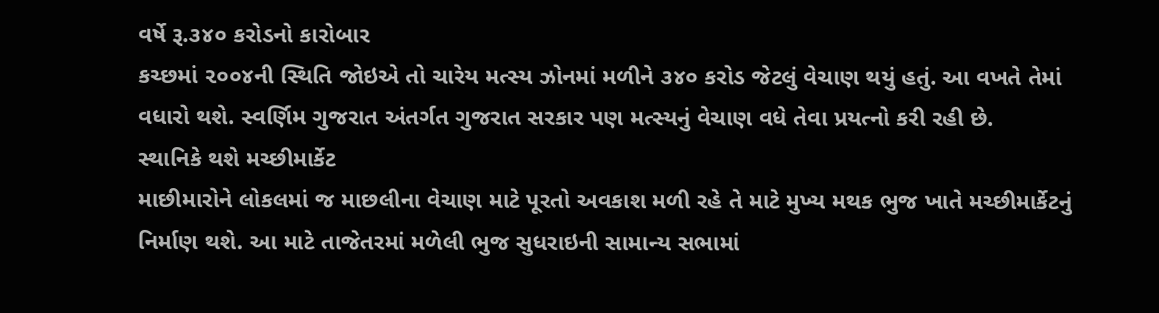વર્ષે રૂ.૩૪૦ કરોડનો કારોબાર
કચ્છમાં ૨૦૦૪ની સ્થિતિ જોઇએ તો ચારેય મત્સ્ય ઝોનમાં મળીને ૩૪૦ કરોડ જેટલું વેચાણ થયું હતું. આ વખતે તેમાં વધારો થશે. સ્વર્ણિમ ગુજરાત અંતર્ગત ગુજરાત સરકાર પણ મત્સ્યનું વેચાણ વધે તેવા પ્રયત્નો કરી રહી છે.
સ્થાનિકે થશે મચ્છીમાર્કેટ
માછીમારોને લોકલમાં જ માછલીના વેચાણ માટે પૂરતો અવકાશ મળી રહે તે માટે મુખ્ય મથક ભુજ ખાતે મચ્છીમાર્કેટનું નિર્માણ થશે. આ માટે તાજેતરમાં મળેલી ભુજ સુધરાઇની સામાન્ય સભામાં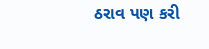ઠરાવ પણ કરી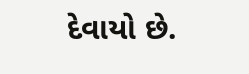દેવાયો છે.